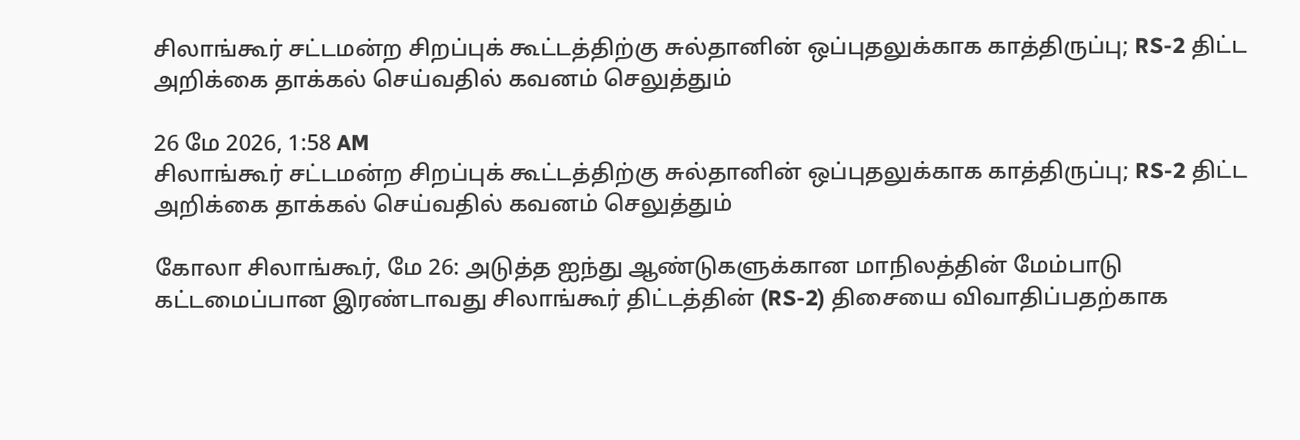சிலாங்கூர் சட்டமன்ற சிறப்புக் கூட்டத்திற்கு சுல்தானின் ஒப்புதலுக்காக காத்திருப்பு; RS-2 திட்ட அறிக்கை தாக்கல் செய்வதில் கவனம் செலுத்தும்

26 மே 2026, 1:58 AM
சிலாங்கூர் சட்டமன்ற சிறப்புக் கூட்டத்திற்கு சுல்தானின் ஒப்புதலுக்காக காத்திருப்பு; RS-2 திட்ட அறிக்கை தாக்கல் செய்வதில் கவனம் செலுத்தும்

கோலா சிலாங்கூர், மே 26: அடுத்த ஐந்து ஆண்டுகளுக்கான மாநிலத்தின் மேம்பாடு கட்டமைப்பான இரண்டாவது சிலாங்கூர் திட்டத்தின் (RS-2) திசையை விவாதிப்பதற்காக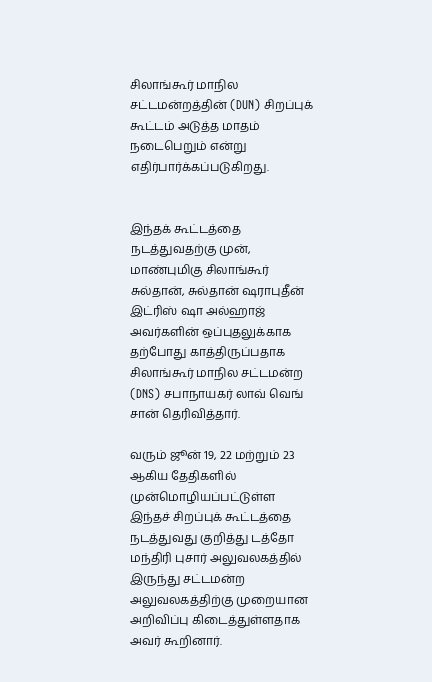சிலாங்கூர் மாநில சட்டமன்றத்தின் (DUN) சிறப்புக் கூட்டம் அடுத்த மாதம் நடைபெறும் என்று எதிர்பார்க்கப்படுகிறது.


இந்தக் கூட்டத்தை நடத்துவதற்கு முன், மாண்புமிகு சிலாங்கூர் சுல்தான், சுல்தான் ஷராபுதீன் இட்ரிஸ் ஷா அல்ஹாஜ் அவர்களின் ஒப்புதலுக்காக தற்போது காத்திருப்பதாக சிலாங்கூர் மாநில சட்டமன்ற (DNS) சபாநாயகர் லாவ் வெங் சான் தெரிவித்தார்.

வரும் ஜூன் 19, 22 மற்றும் 23 ஆகிய தேதிகளில் முன்மொழியப்பட்டுள்ள இந்தச் சிறப்புக் கூட்டத்தை நடத்துவது குறித்து டத்தோ மந்திரி புசார் அலுவலகத்தில் இருந்து சட்டமன்ற அலுவலகத்திற்கு முறையான அறிவிப்பு கிடைத்துள்ளதாக அவர் கூறினார்.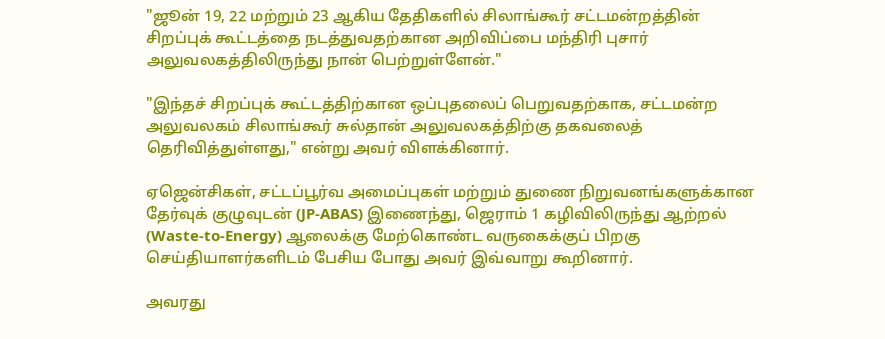"ஜூன் 19, 22 மற்றும் 23 ஆகிய தேதிகளில் சிலாங்கூர் சட்டமன்றத்தின் சிறப்புக் கூட்டத்தை நடத்துவதற்கான அறிவிப்பை மந்திரி புசார் அலுவலகத்திலிருந்து நான் பெற்றுள்ளேன்."

"இந்தச் சிறப்புக் கூட்டத்திற்கான ஒப்புதலைப் பெறுவதற்காக, சட்டமன்ற அலுவலகம் சிலாங்கூர் சுல்தான் அலுவலகத்திற்கு தகவலைத் தெரிவித்துள்ளது," என்று அவர் விளக்கினார்.

ஏஜென்சிகள், சட்டப்பூர்வ அமைப்புகள் மற்றும் துணை நிறுவனங்களுக்கான தேர்வுக் குழுவுடன் (JP-ABAS) இணைந்து, ஜெராம் 1 கழிவிலிருந்து ஆற்றல் (Waste-to-Energy) ஆலைக்கு மேற்கொண்ட வருகைக்குப் பிறகு செய்தியாளர்களிடம் பேசிய போது அவர் இவ்வாறு கூறினார்.

அவரது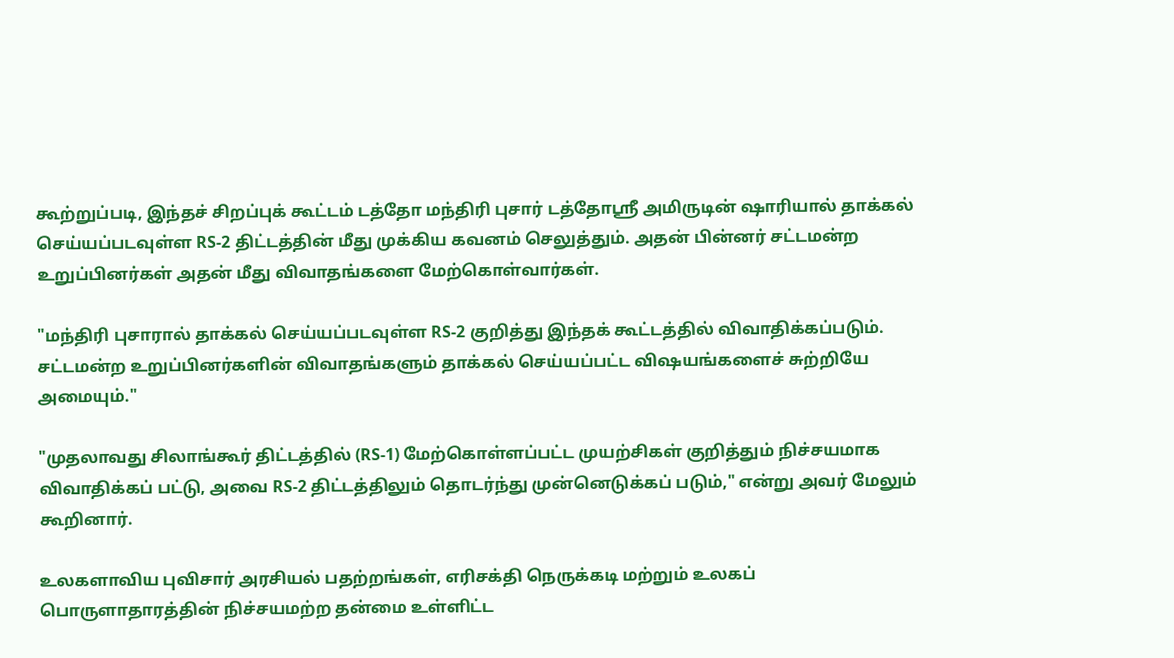கூற்றுப்படி, இந்தச் சிறப்புக் கூட்டம் டத்தோ மந்திரி புசார் டத்தோஸ்ரீ அமிருடின் ஷாரியால் தாக்கல் செய்யப்படவுள்ள RS-2 திட்டத்தின் மீது முக்கிய கவனம் செலுத்தும். அதன் பின்னர் சட்டமன்ற உறுப்பினர்கள் அதன் மீது விவாதங்களை மேற்கொள்வார்கள்.

"மந்திரி புசாரால் தாக்கல் செய்யப்படவுள்ள RS-2 குறித்து இந்தக் கூட்டத்தில் விவாதிக்கப்படும். சட்டமன்ற உறுப்பினர்களின் விவாதங்களும் தாக்கல் செய்யப்பட்ட விஷயங்களைச் சுற்றியே அமையும்."

"முதலாவது சிலாங்கூர் திட்டத்தில் (RS-1) மேற்கொள்ளப்பட்ட முயற்சிகள் குறித்தும் நிச்சயமாக விவாதிக்கப் பட்டு, அவை RS-2 திட்டத்திலும் தொடர்ந்து முன்னெடுக்கப் படும்," என்று அவர் மேலும் கூறினார்.

உலகளாவிய புவிசார் அரசியல் பதற்றங்கள், எரிசக்தி நெருக்கடி மற்றும் உலகப் பொருளாதாரத்தின் நிச்சயமற்ற தன்மை உள்ளிட்ட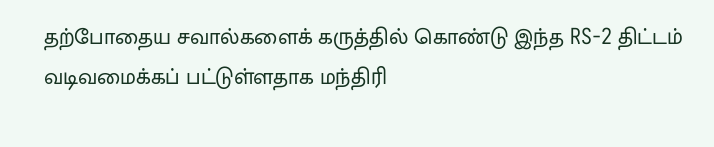தற்போதைய சவால்களைக் கருத்தில் கொண்டு இந்த RS-2 திட்டம் வடிவமைக்கப் பட்டுள்ளதாக மந்திரி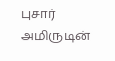புசார் அமிருடின்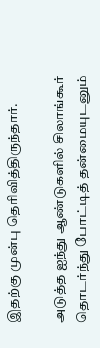இதற்கு முன்பு தெரிவித்திருந்தார்.

அடுத்த ஐந்து ஆண்டுகளில் சிலாங்கூர் தொடர்ந்து போட்டித் தன்மையுடனும்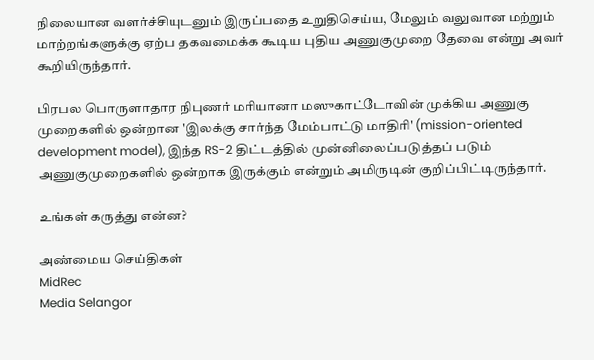நிலையான வளர்ச்சியுடனும் இருப்பதை உறுதிசெய்ய, மேலும் வலுவான மற்றும் மாற்றங்களுக்கு ஏற்ப தகவமைக்க கூடிய புதிய அணுகுமுறை தேவை என்று அவர் கூறியிருந்தார்.

பிரபல பொருளாதார நிபுணர் மரியானா மஸுகாட்டோவின் முக்கிய அணுகு முறைகளில் ஒன்றான 'இலக்கு சார்ந்த மேம்பாட்டு மாதிரி' (mission-oriented development model), இந்த RS-2 திட்டத்தில் முன்னிலைப்படுத்தப் படும் அணுகுமுறைகளில் ஒன்றாக இருக்கும் என்றும் அமிருடின் குறிப்பிட்டிருந்தார்.

உங்கள் கருத்து என்ன?

அண்மைய செய்திகள்
MidRec
Media Selangor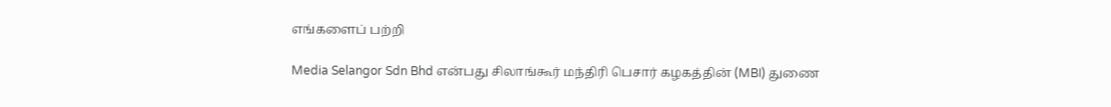எங்களைப் பற்றி

Media Selangor Sdn Bhd என்பது சிலாங்கூர் மந்திரி பெசார் கழகத்தின் (MBI) துணை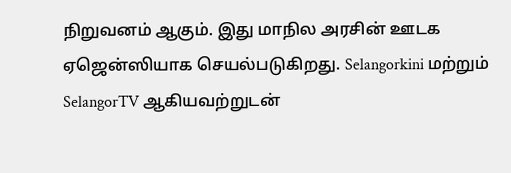நிறுவனம் ஆகும். இது மாநில அரசின் ஊடக ஏஜென்ஸியாக செயல்படுகிறது. Selangorkini மற்றும் SelangorTV ஆகியவற்றுடன்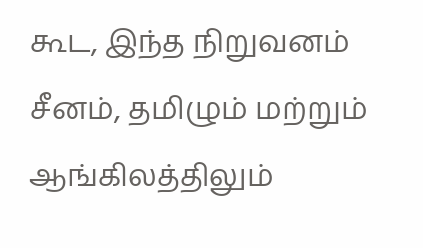கூட, இந்த நிறுவனம் சீனம், தமிழும் மற்றும் ஆங்கிலத்திலும்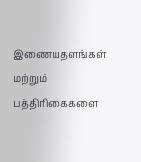இணையதளங்கள் மற்றும் பத்திரிகைகளை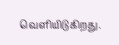வெளியிடுகிறது.